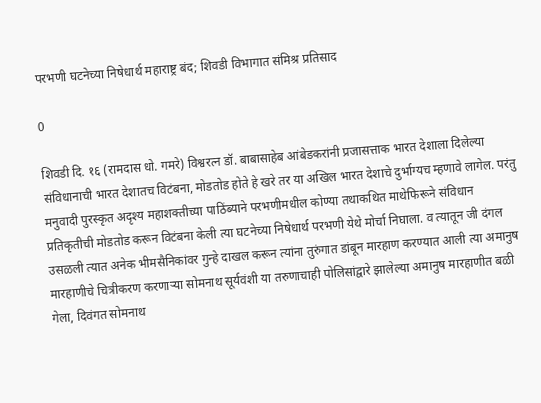परभणी घटनेच्या निषेधार्थ महाराष्ट्र बंद; शिवडी विभागात संमिश्र प्रतिसाद

0

शिवडी दि. १६ (रामदास धो. गमरे) विश्वरत्न डॉ. बाबासाहेब आंबेडकरांनी प्रजासत्ताक भारत देशाला दिलेल्या संविधानाची भारत देशातच विटंबना, मोडतोड होते हे खरे तर या अखिल भारत देशाचे दुर्भाग्यच म्हणावे लागेल. परंतु मनुवादी पुरस्कृत अदृश्य महाशक्तीच्या पाठिंब्याने परभणीमधील कोण्या तथाकथित माथेफिरूने संविधान प्रतिकृतीची मोडतोड करून विटंबना केली त्या घटनेच्या निषेधार्थ परभणी येथे मोर्चा निघाला. व त्यातून जी दंगल उसळली त्यात अनेक भीमसैनिकांवर गुन्हे दाखल करून त्यांना तुरुंगात डांबून मारहाण करण्यात आली त्या अमानुष मारहाणीचे चित्रीकरण करणाऱ्या सोमनाथ सूर्यवंशी या तरुणाचाही पोलिसांद्वारे झालेल्या अमानुष मारहाणीत बळी गेला, दिवंगत सोमनाथ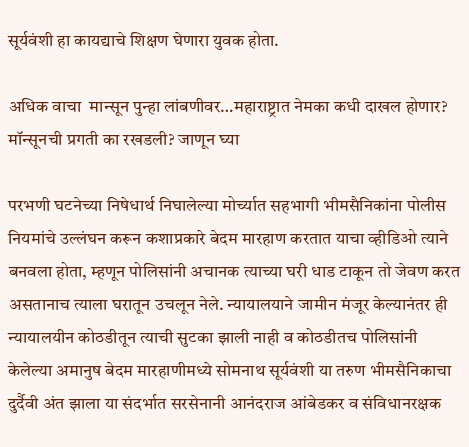सूर्यवंशी हा कायद्याचे शिक्षण घेणारा युवक होता.

अधिक वाचा  मान्सून पुन्हा लांबणीवर…महाराष्ट्रात नेमका कधी दाखल होणार? मॉन्सूनची प्रगती का रखडली? जाणून घ्या

परभणी घटनेच्या निषेधार्थ निघालेल्या मोर्च्यात सहभागी भीमसैनिकांना पोलीस नियमांचे उल्लंघन करून कशाप्रकारे बेदम मारहाण करतात याचा व्हीडिओ त्याने बनवला होता, म्हणून पोलिसांनी अचानक त्याच्या घरी धाड टाकून तो जेवण करत असतानाच त्याला घरातून उचलून नेले. न्यायालयाने जामीन मंजूर केल्यानंतर ही न्यायालयीन कोठडीतून त्याची सुटका झाली नाही व कोठडीतच पोलिसांनी केलेल्या अमानुष बेदम मारहाणीमध्ये सोमनाथ सूर्यवंशी या तरुण भीमसैनिकाचा दुर्दैवी अंत झाला या संदर्भात सरसेनानी आनंदराज आंबेडकर व संविधानरक्षक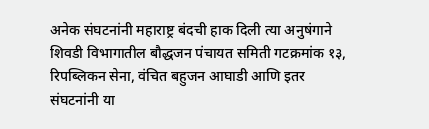अनेक संघटनांनी महाराष्ट्र बंदची हाक दिली त्या अनुषंगाने शिवडी विभागातील बौद्धजन पंचायत समिती गटक्रमांक १३, रिपब्लिकन सेना, वंचित बहुजन आघाडी आणि इतर संघटनांनी या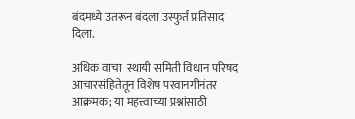बंदमध्ये उतरून बंदला उस्फुर्त प्रतिसाद दिला.

अधिक वाचा  स्थायी समिती विधान परिषद आचारसंहितेतून विशेष परवानगीनंतर आक्रमक; या महत्त्वाच्या प्रश्नांसाठी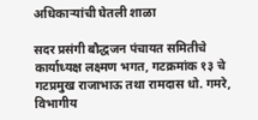अधिकाऱ्यांची घेतली शाळा

सदर प्रसंगी बौद्धजन पंचायत समितीचे कार्याध्यक्ष लक्ष्मण भगत, गटक्रमांक १३ चे गटप्रमुख राजाभाऊ तथा रामदास धो. गमरे, विभागीय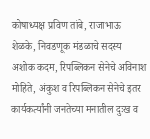कोषाध्यक्ष प्रविण तांबे, राजाभाऊ शेळके, निवडणूक मंडळाचे सदस्य अशोक कदम, रिपब्लिकन सेनेचे अविनाश मोहिते, अंकुश व रिपब्लिकन सेनेचे इतर कार्यकर्त्यांनी जनतेच्या मनातील दुःख व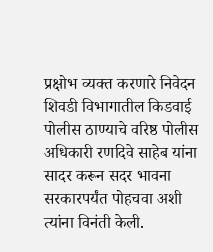प्रक्षोभ व्यक्त करणारे निवेदन शिवडी विभागातील किडवाई पोलीस ठाण्याचे वरिष्ठ पोलीस अधिकारी रणदिवे साहेब यांना सादर करून सदर भावना सरकारपर्यंत पोहचवा अशी त्यांना विनंती केली.